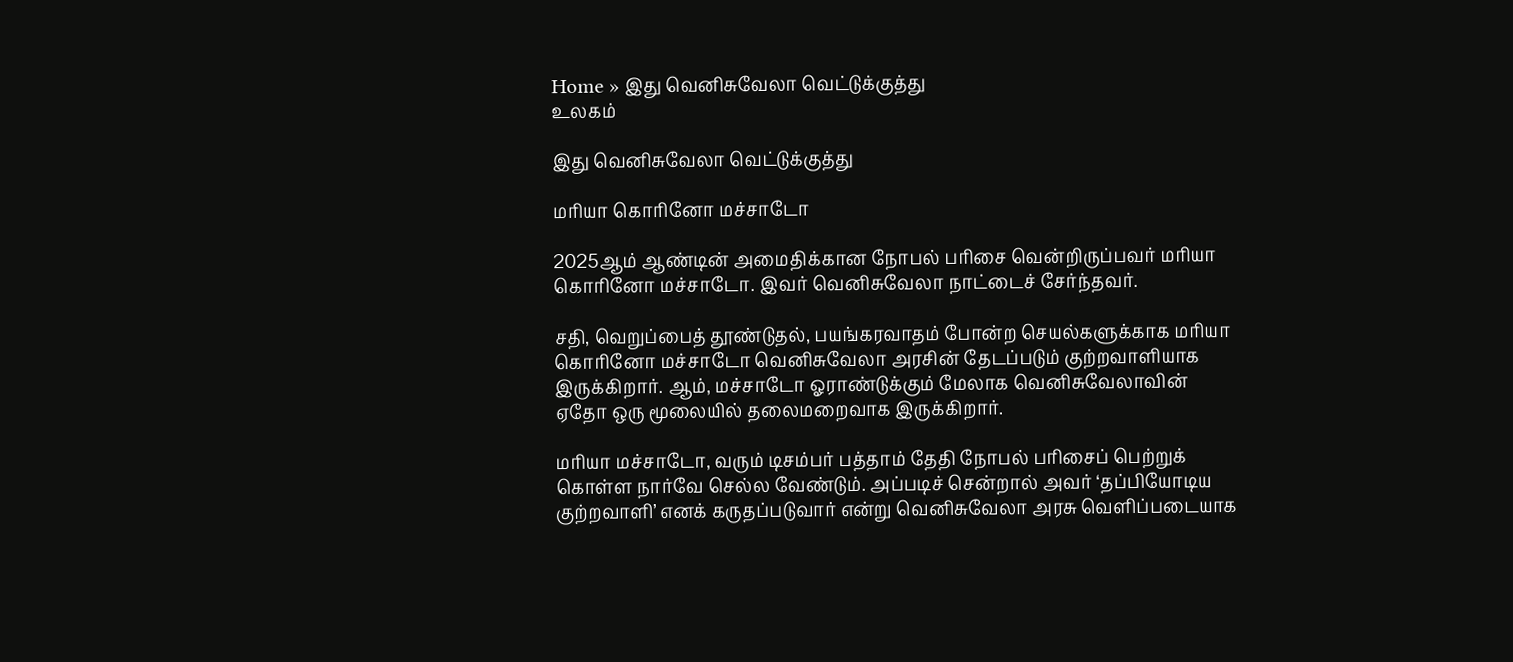Home » இது வெனிசுவேலா வெட்டுக்குத்து
உலகம்

இது வெனிசுவேலா வெட்டுக்குத்து

மரியா கொரினோ மச்சாடோ

2025ஆம் ஆண்டின் அமைதிக்கான நோபல் பரிசை வென்றிருப்பவர் மரியா கொரினோ மச்சாடோ. இவர் வெனிசுவேலா நாட்டைச் சேர்ந்தவர்.

சதி, வெறுப்பைத் தூண்டுதல், பயங்கரவாதம் போன்ற செயல்களுக்காக மரியா கொரினோ மச்சாடோ வெனிசுவேலா அரசின் தேடப்படும் குற்றவாளியாக இருக்கிறார். ஆம், மச்சாடோ ஓராண்டுக்கும் மேலாக வெனிசுவேலாவின் ஏதோ ஒரு மூலையில் தலைமறைவாக இருக்கிறார்.

மரியா மச்சாடோ, வரும் டிசம்பர் பத்தாம் தேதி நோபல் பரிசைப் பெற்றுக் கொள்ள நார்வே செல்ல வேண்டும். அப்படிச் சென்றால் அவர் ‘தப்பியோடிய குற்றவாளி’ எனக் கருதப்படுவார் என்று வெனிசுவேலா அரசு வெளிப்படையாக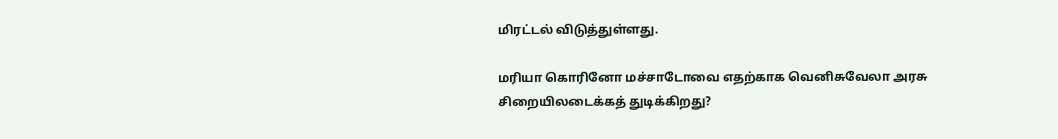மிரட்டல் விடுத்துள்ளது.

மரியா கொரினோ மச்சாடோவை எதற்காக வெனிசுவேலா அரசு சிறையிலடைக்கத் துடிக்கிறது?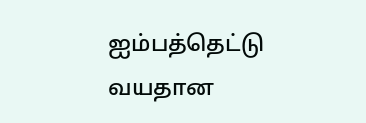ஐம்பத்தெட்டு வயதான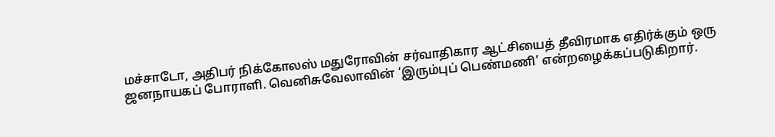மச்சாடோ, அதிபர் நிக்கோலஸ் மதுரோவின் சர்வாதிகார ஆட்சியைத் தீவிரமாக எதிர்க்கும் ஒரு ஜனநாயகப் போராளி. வெனிசுவேலாவின் ‘இரும்புப் பெண்மணி’ என்றழைக்கப்படுகிறார்.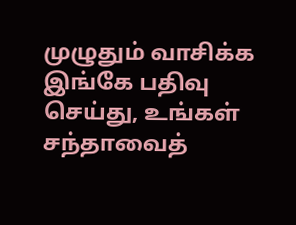முழுதும் வாசிக்க இங்கே பதிவு செய்து, உங்கள் சந்தாவைத்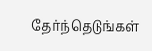தேர்ந்தெடுங்கள்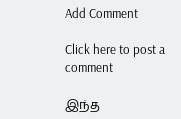Add Comment

Click here to post a comment

இந்த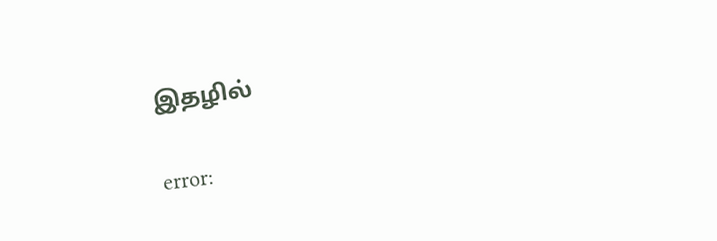இதழில்

error: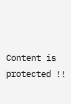Content is protected !!